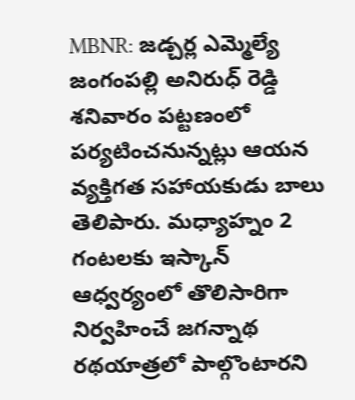MBNR: జడ్చర్ల ఎమ్మెల్యే జంగంపల్లి అనిరుధ్ రెడ్డి శనివారం పట్టణంలో పర్యటించనున్నట్లు ఆయన వ్యక్తిగత సహాయకుడు బాలు తెలిపారు. మధ్యాహ్నం 2 గంటలకు ఇస్కాన్ ఆధ్వర్యంలో తొలిసారిగా నిర్వహించే జగన్నాథ రథయాత్రలో పాల్గొంటారని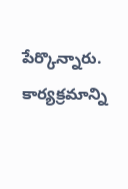పేర్కొన్నారు. కార్యక్రమాన్ని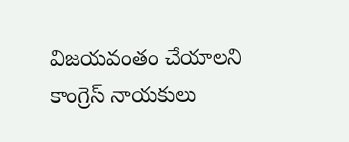విజయవంతం చేయాలని కాంగ్రెస్ నాయకులు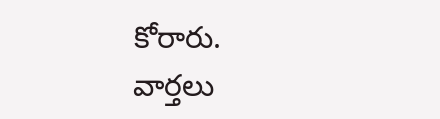కోరారు.
వార్తలు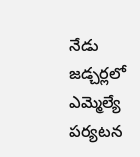నేడు జడ్చర్లలో ఎమ్మెల్యే పర్యటన